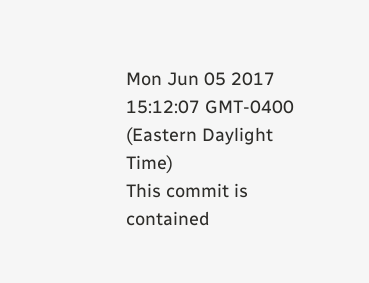Mon Jun 05 2017 15:12:07 GMT-0400 (Eastern Daylight Time)
This commit is contained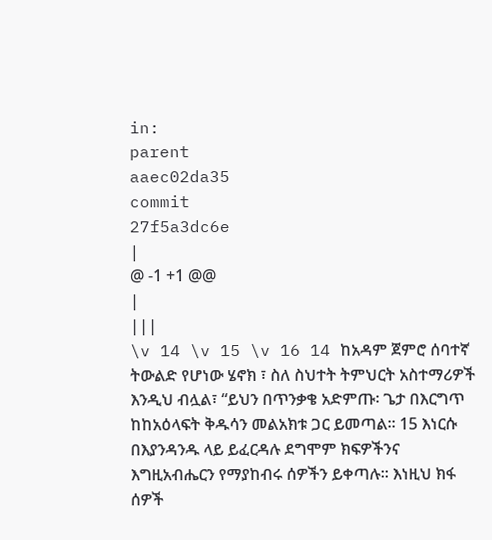in:
parent
aaec02da35
commit
27f5a3dc6e
|
@ -1 +1 @@
|
|||
\v 14 \v 15 \v 16 14 ከአዳም ጀምሮ ሰባተኛ ትውልድ የሆነው ሄኖክ ፣ ስለ ስህተት ትምህርት አስተማሪዎች እንዲህ ብሏል፣ “ይህን በጥንቃቄ አድምጡ፡ ጌታ በእርግጥ ከከአዕላፍት ቅዱሳን መልአክቱ ጋር ይመጣል፡፡ 15 እነርሱ በእያንዳንዱ ላይ ይፈርዳሉ ደግሞም ክፍዎችንና እግዚአብሔርን የማያከብሩ ሰዎችን ይቀጣሉ፡፡ እነዚህ ክፋ ሰዎች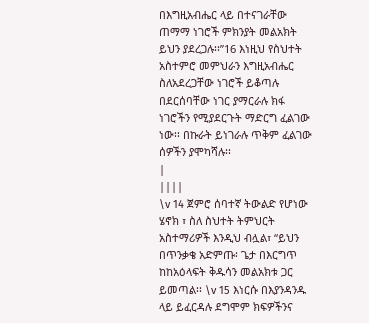በእግዚአብሔር ላይ በተናገራቸው ጠማማ ነገሮች ምክንያት መልአክት ይህን ያደረጋሉ፡፡”16 እነዚህ የስህተት አስተምሮ መምህራን እግዚአብሔር ስለአደረጋቸው ነገሮች ይቆጣሉ በደርሰባቸው ነገር ያማርራሉ ክፋ ነገሮችን የሚያደርጉት ማድርግ ፈልገው ነው፡፡ በኩራት ይነገራሉ ጥቅም ፈልገው ሰዎችን ያሞካሻሉ፡፡
|
||||
\v 14 ጀምሮ ሰባተኛ ትውልድ የሆነው ሄኖክ ፣ ስለ ስህተት ትምህርት አስተማሪዎች እንዲህ ብሏል፣ “ይህን በጥንቃቄ አድምጡ፡ ጌታ በእርግጥ ከከአዕላፍት ቅዱሳን መልአክቱ ጋር ይመጣል፡፡ \v 15 እነርሱ በእያንዳንዱ ላይ ይፈርዳሉ ደግሞም ክፍዎችንና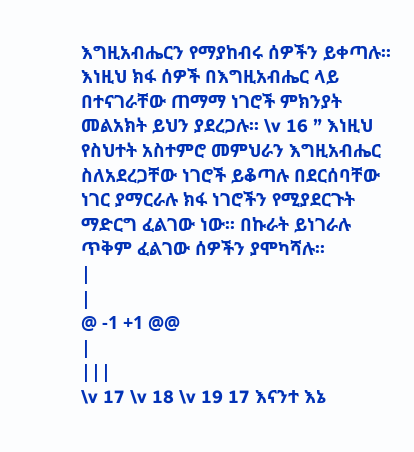እግዚአብሔርን የማያከብሩ ሰዎችን ይቀጣሉ፡፡ እነዚህ ክፋ ሰዎች በእግዚአብሔር ላይ በተናገራቸው ጠማማ ነገሮች ምክንያት መልአክት ይህን ያደረጋሉ፡፡ \v 16 ” እነዚህ የስህተት አስተምሮ መምህራን እግዚአብሔር ስለአደረጋቸው ነገሮች ይቆጣሉ በደርሰባቸው ነገር ያማርራሉ ክፋ ነገሮችን የሚያደርጉት ማድርግ ፈልገው ነው፡፡ በኩራት ይነገራሉ ጥቅም ፈልገው ሰዎችን ያሞካሻሉ፡፡
|
|
@ -1 +1 @@
|
|||
\v 17 \v 18 \v 19 17 እናንተ እኔ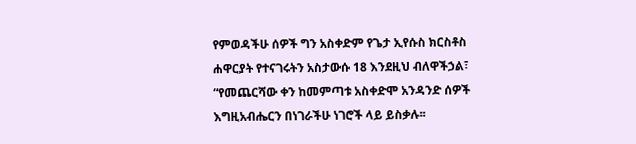የምወዳችሁ ሰዎች ግን አስቀድም የጌታ ኢየሱስ ክርስቶስ ሐዋርያት የተናገሩትን አስታውሱ 18 እንደዚህ ብለዋችኃል፣ “የመጨርሻው ቀን ከመምጣቱ አስቀድሞ አንዳንድ ሰዎች እግዚአብሔርን በነገራችሁ ነገሮች ላይ ይስቃሉ፡፡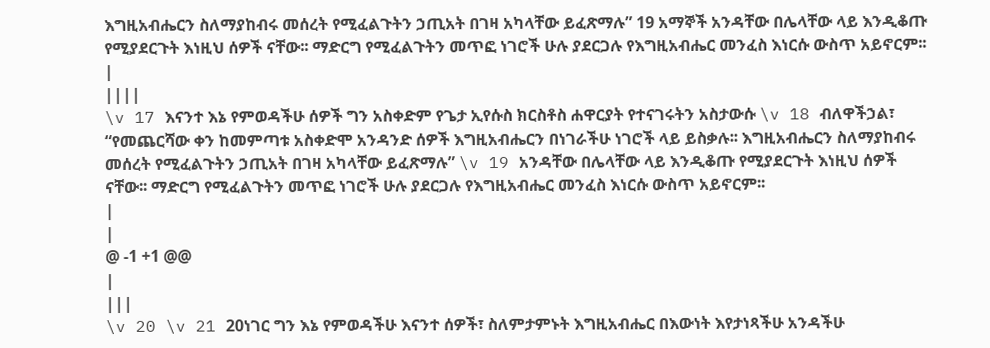እግዚአብሔርን ስለማያከብሩ መሰረት የሚፈልጉትን ኃጢአት በገዛ አካላቸው ይፈጽማሉ” 19 አማኞች አንዳቸው በሌላቸው ላይ እንዲቆጡ የሚያደርጉት እነዚህ ሰዎች ናቸው፡፡ ማድርግ የሚፈልጉትን መጥፎ ነገሮች ሁሉ ያደርጋሉ የእግዚአብሔር መንፈስ እነርሱ ውስጥ አይኖርም፡፡
|
||||
\v 17 እናንተ እኔ የምወዳችሁ ሰዎች ግን አስቀድም የጌታ ኢየሱስ ክርስቶስ ሐዋርያት የተናገሩትን አስታውሱ \v 18 ብለዋችኃል፣ “የመጨርሻው ቀን ከመምጣቱ አስቀድሞ አንዳንድ ሰዎች እግዚአብሔርን በነገራችሁ ነገሮች ላይ ይስቃሉ፡፡ እግዚአብሔርን ስለማያከብሩ መሰረት የሚፈልጉትን ኃጢአት በገዛ አካላቸው ይፈጽማሉ” \v 19 አንዳቸው በሌላቸው ላይ እንዲቆጡ የሚያደርጉት እነዚህ ሰዎች ናቸው፡፡ ማድርግ የሚፈልጉትን መጥፎ ነገሮች ሁሉ ያደርጋሉ የእግዚአብሔር መንፈስ እነርሱ ውስጥ አይኖርም፡፡
|
|
@ -1 +1 @@
|
|||
\v 20 \v 21 20ነገር ግን እኔ የምወዳችሁ እናንተ ሰዎች፣ ስለምታምኑት እግዚአብሔር በእውነት እየታነጻችሁ አንዳችሁ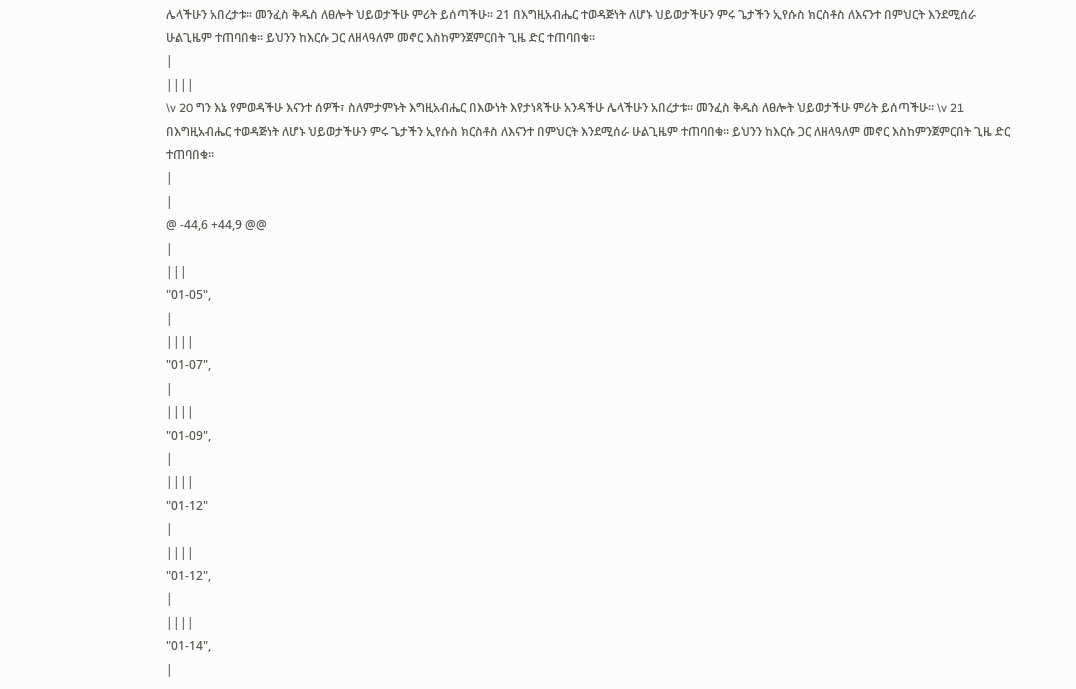ሌላችሁን አበረታቱ፡፡ መንፈስ ቅዱስ ለፀሎት ህይወታችሁ ምሪት ይሰጣችሁ፡፡ 21 በእግዚአብሔር ተወዳጅነት ለሆኑ ህይወታችሁን ምሩ ጌታችን ኢየሱስ ክርስቶስ ለእናንተ በምህርት እንደሚሰራ ሁልጊዜም ተጠባበቁ፡፡ ይህንን ከእርሱ ጋር ለዘላዓለም መኖር እስከምንጀምርበት ጊዜ ድር ተጠባበቁ፡፡
|
||||
\v 20 ግን እኔ የምወዳችሁ እናንተ ሰዎች፣ ስለምታምኑት እግዚአብሔር በእውነት እየታነጻችሁ አንዳችሁ ሌላችሁን አበረታቱ፡፡ መንፈስ ቅዱስ ለፀሎት ህይወታችሁ ምሪት ይሰጣችሁ፡፡ \v 21 በእግዚአብሔር ተወዳጅነት ለሆኑ ህይወታችሁን ምሩ ጌታችን ኢየሱስ ክርስቶስ ለእናንተ በምህርት እንደሚሰራ ሁልጊዜም ተጠባበቁ፡፡ ይህንን ከእርሱ ጋር ለዘላዓለም መኖር እስከምንጀምርበት ጊዜ ድር ተጠባበቁ፡፡
|
|
@ -44,6 +44,9 @@
|
|||
"01-05",
|
||||
"01-07",
|
||||
"01-09",
|
||||
"01-12"
|
||||
"01-12",
|
||||
"01-14",
|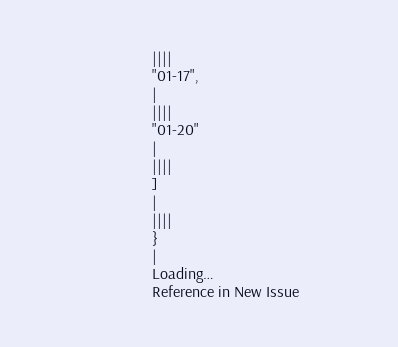||||
"01-17",
|
||||
"01-20"
|
||||
]
|
||||
}
|
Loading…
Reference in New Issue